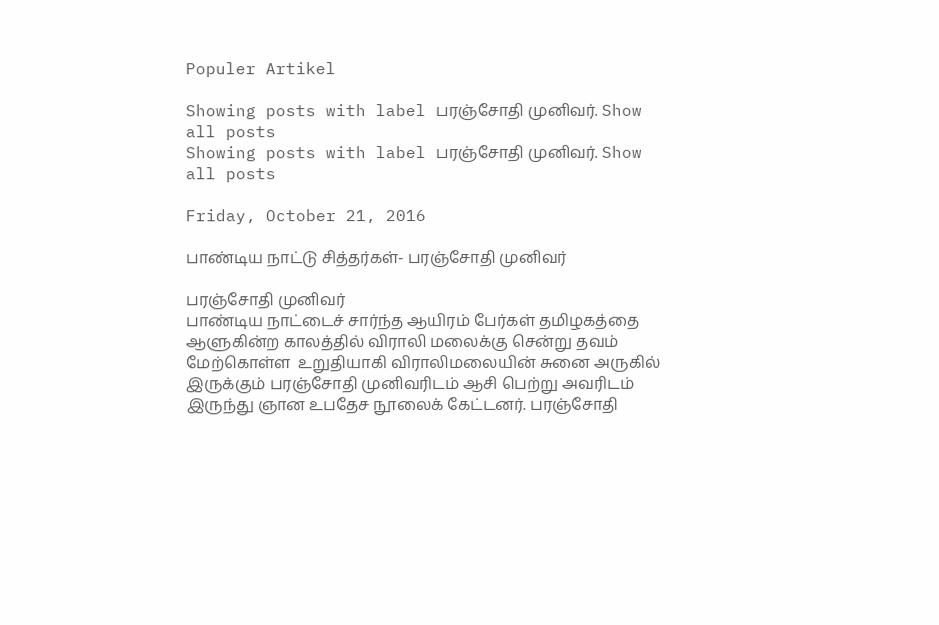Populer Artikel

Showing posts with label பரஞ்சோதி முனிவர். Show all posts
Showing posts with label பரஞ்சோதி முனிவர். Show all posts

Friday, October 21, 2016

பாண்டிய நாட்டு சித்தர்கள்- பரஞ்சோதி முனிவர்

பரஞ்சோதி முனிவர்
பாண்டிய நாட்டைச் சார்ந்த ஆயிரம் பேர்கள் தமிழகத்தை ஆளுகின்ற காலத்தில் விராலி மலைக்கு சென்று தவம் மேற்கொள்ள  உறுதியாகி விராலிமலையின் சுனை அருகில் இருக்கும் பரஞ்சோதி முனிவரிடம் ஆசி பெற்று அவரிடம் இருந்து ஞான உபதேச நூலைக் கேட்டனர். பரஞ்சோதி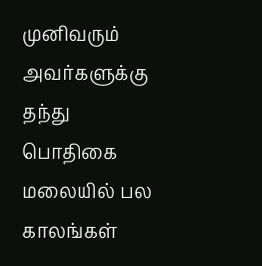முனிவரும் அவர்களுக்கு தந்து பொதிகை மலையில் பல காலங்கள்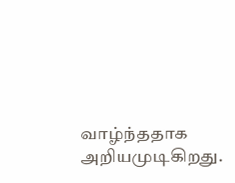வாழ்ந்ததாக அறியமுடிகிறது.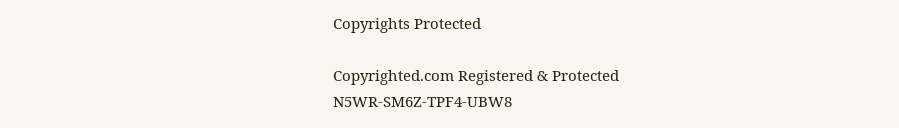Copyrights Protected

Copyrighted.com Registered & Protected
N5WR-SM6Z-TPF4-UBW8